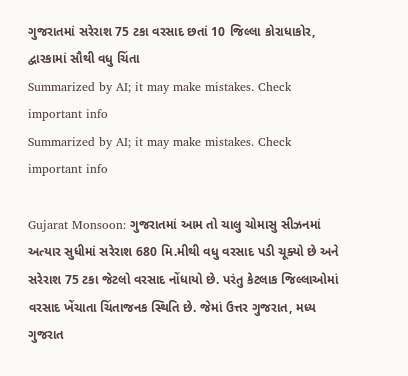ગુજરાતમાં સરેરાશ 75 ટકા વરસાદ છતાં 10 જિલ્લા કોરાધાકોર, દ્વારકામાં સૌથી વધુ ચિંતા
Summarized by AI; it may make mistakes. Check important info
Summarized by AI; it may make mistakes. Check important info

Gujarat Monsoon: ગુજરાતમાં આમ તો ચાલુ ચોમાસુ સીઝનમાં અત્યાર સુધીમાં સરેરાશ 680 મિ.મીથી વધુ વરસાદ પડી ચૂક્યો છે અને સરેરાશ 75 ટકા જેટલો વરસાદ નોંધાયો છે. પરંતુ કેટલાક જિલ્લાઓમાં વરસાદ ખેંચાતા ચિંતાજનક સ્થિતિ છે. જેમાં ઉત્તર ગુજરાત, મધ્ય ગુજરાત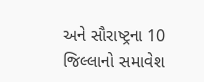અને સૌરાષ્ટ્રના 10 જિલ્લાનો સમાવેશ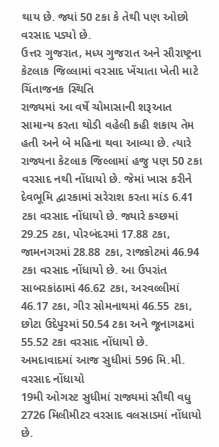થાય છે. જ્યાં 50 ટકા કે તેથી પણ ઓછો વરસાદ પડ્યો છે.
ઉત્તર ગુજરાત, મધ્ય ગુજરાત અને સૌરાષ્ટ્રના કેટલાક જિલ્લામાં વરસાદ ખેંચાતા ખેતી માટે ચિંતાજનક સ્થિતિ
રાજ્યમાં આ વર્ષે ચોમાસાની શરૂઆત સામાન્ય કરતા થોડી વહેલી કહી શકાય તેમ હતી અને બે મહિના થવા આવ્યા છે. ત્યારે રાજ્યના કેટલાક જિલ્લામાં હજુ પણ 50 ટકા વરસાદ નથી નોંધાયો છે. જેમાં ખાસ કરીને દેવભૂમિ દ્વારકામાં સરેરાશ કરતા માંડ 6.41 ટકા વરસાદ નોંધાયો છે. જ્યારે કચ્છમાં 29.25 ટકા, પોરબંદરમાં 17.88 ટકા, જામનગરમાં 28.88 ટકા, રાજકોટમાં 46.94 ટકા વરસાદ નોંધાયો છે. આ ઉપરાંત સાબરકાંઠામાં 46.62 ટકા, અરવલ્લીમાં 46.17 ટકા, ગીર સોમનાથમાં 46.55 ટકા, છોટા ઉદેપુરમાં 50.54 ટકા અને જૂનાગઢમાં 55.52 ટકા વરસાદ નોંધાયો છે.
અમદાવાદમાં આજ સુધીમાં 596 મિ.મી. વરસાદ નોંધાયો
19મી ઓગસ્ટ સુધીમાં રાજ્યમાં સૌથી વધુ 2726 મિલીમીટર વરસાદ વલસાડમાં નોંધાયો છે.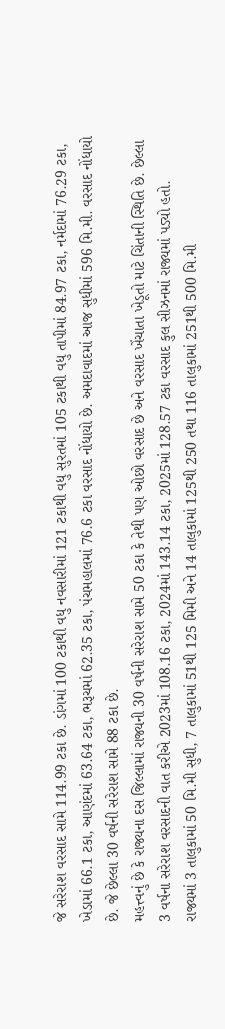જે સરેરાશ વરસાદ સામે 114.99 ટકા છે. ડાંગમાં 100 ટકાથી વધુ નવસારીમાં 121 ટકાથી વધુ સુરતમાં 105 ટકાથી વધુ તાપીમાં 84.97 ટકા, નર્મદામાં 76.29 ટકા, ખેડામાં 66.1 ટકા, આણંદમાં 63.64 ટકા, ભરૂચમાં 62.35 ટકા, પંચમહાલમાં 76.6 ટકા વરસાદ નોંધાયો છે. અમદાવાદમાં આજ સુધીમાં 596 મિ.મી. વરસાદ નોંધાયો છે. જે છેલ્લા 30 વર્ષની સરેરાશ સામે 88 ટકા છે.
મહત્ત્વનું છે કે રાજ્યના દસ જિલ્લામાં રાજ્યની 30 વર્ષની સરેરાશ સામે 50 ટકા કે તેથી પણ ઓછો વરસાદ છે અને વરસાદ ખેંચાતા ખેડૂતો માટે ચિંતાની સ્થિતિ છે. છેલ્લા 3 વર્ષના સરેરાશ વરસાદની વાત કરીએ 2023માં 108.16 ટકા, 2024માં 143.14 ટકા, 2025માં 128.57 ટકા વરસાદ કુલ સીઝનમાં રાજ્યમાં પડ્યો હતો.
રાજ્યમાં 3 તાલુકામાં 50 મિ.મી સુધી, 7 તાલુકામાં 51થી 125 મિમી અને 14 તાલુકામાં 125થી 250 તથા 116 તાલુકામાં 251થી 500 મિ.મી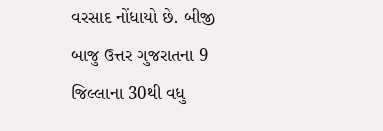વરસાદ નોંધાયો છે. બીજી બાજુ ઉત્તર ગુજરાતના 9 જિલ્લાના 30થી વધુ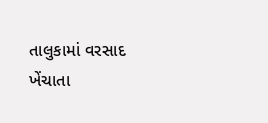તાલુકામાં વરસાદ ખેંચાતા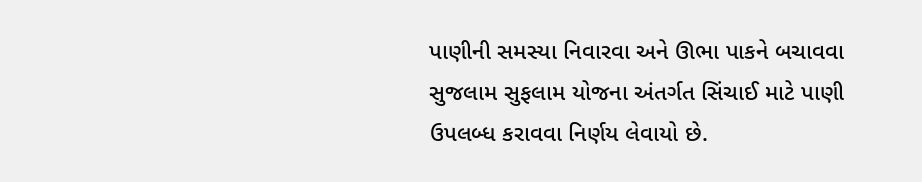પાણીની સમસ્યા નિવારવા અને ઊભા પાકને બચાવવા સુજલામ સુફલામ યોજના અંતર્ગત સિંચાઈ માટે પાણી ઉપલબ્ધ કરાવવા નિર્ણય લેવાયો છે.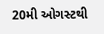20મી ઓગસ્ટથી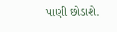પાણી છોડાશે.